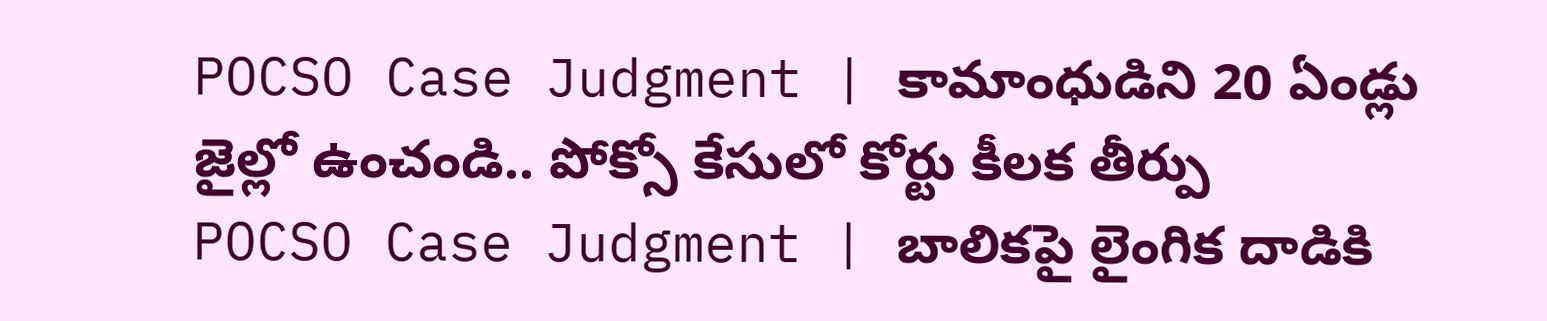POCSO Case Judgment | కామాంధుడిని 20 ఏండ్లు జైల్లో ఉంచండి.. పోక్సో కేసులో కోర్టు కీలక తీర్పు
POCSO Case Judgment | బాలికపై లైంగిక దాడికి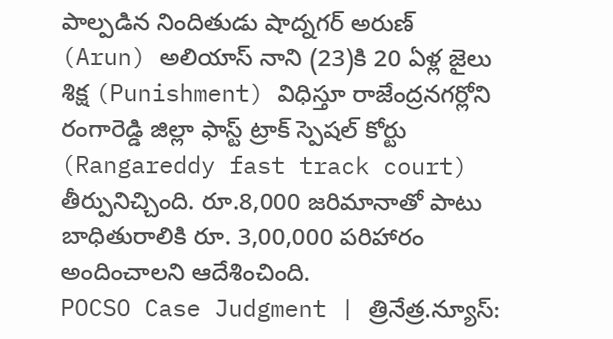పాల్పడిన నిందితుడు షాద్నగర్ అరుణ్ (Arun) అలియాస్ నాని (23)కి 20 ఏళ్ల జైలు శిక్ష (Punishment) విధిస్తూ రాజేంద్రనగర్లోని రంగారెడ్డి జిల్లా ఫాస్ట్ ట్రాక్ స్పెషల్ కోర్టు (Rangareddy fast track court) తీర్పునిచ్చింది. రూ.8,000 జరిమానాతో పాటు బాధితురాలికి రూ. 3,00,000 పరిహారం అందించాలని ఆదేశించింది.
POCSO Case Judgment | త్రినేత్ర.న్యూస్: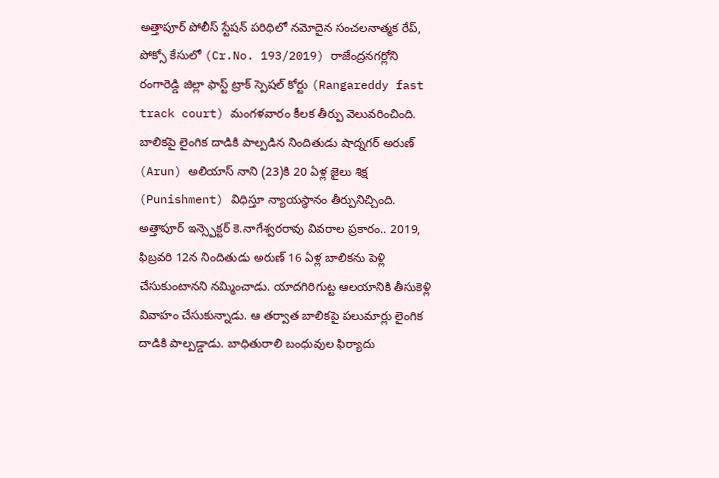అత్తాపూర్ పోలీస్ స్టేషన్ పరిధిలో నమోదైన సంచలనాత్మక రేప్, పోక్సో కేసులో (Cr.No. 193/2019) రాజేంద్రనగర్లోని రంగారెడ్డి జిల్లా ఫాస్ట్ ట్రాక్ స్పెషల్ కోర్టు (Rangareddy fast track court) మంగళవారం కీలక తీర్పు వెలువరించింది. బాలికపై లైంగిక దాడికి పాల్పడిన నిందితుడు షాద్నగర్ అరుణ్ (Arun) అలియాస్ నాని (23)కి 20 ఏళ్ల జైలు శిక్ష (Punishment) విధిస్తూ న్యాయస్థానం తీర్పునిచ్చింది.
అత్తాపూర్ ఇన్స్పెక్టర్ కె.నాగేశ్వరరావు వివరాల ప్రకారం.. 2019, ఫిబ్రవరి 12న నిందితుడు అరుణ్ 16 ఏళ్ల బాలికను పెళ్లి చేసుకుంటానని నమ్మించాడు. యాదగిరిగుట్ట ఆలయానికి తీసుకెళ్లి వివాహం చేసుకున్నాడు. ఆ తర్వాత బాలికపై పలుమార్లు లైంగిక దాడికి పాల్పడ్డాడు. బాధితురాలి బంధువుల ఫిర్యాదు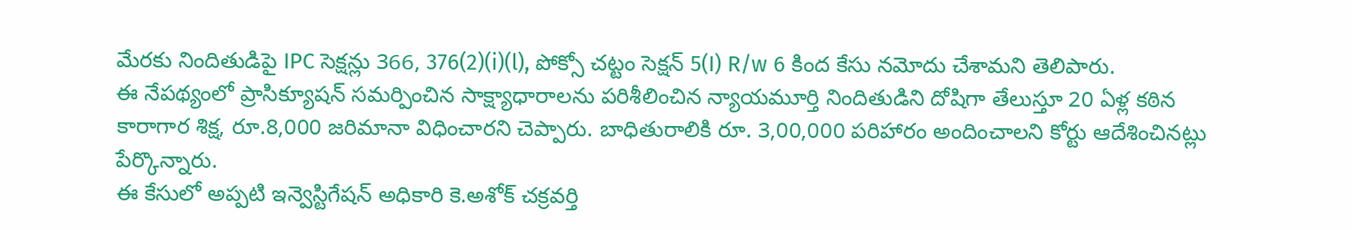మేరకు నిందితుడిపై IPC సెక్షన్లు 366, 376(2)(i)(l), పోక్సో చట్టం సెక్షన్ 5(I) R/w 6 కింద కేసు నమోదు చేశామని తెలిపారు.
ఈ నేపథ్యంలో ప్రాసిక్యూషన్ సమర్పించిన సాక్ష్యాధారాలను పరిశీలించిన న్యాయమూర్తి నిందితుడిని దోషిగా తేలుస్తూ 20 ఏళ్ల కఠిన కారాగార శిక్ష, రూ.8,000 జరిమానా విధించారని చెప్పారు. బాధితురాలికి రూ. 3,00,000 పరిహారం అందించాలని కోర్టు ఆదేశించినట్లు పేర్కొన్నారు.
ఈ కేసులో అప్పటి ఇన్వెస్టిగేషన్ అధికారి కె.అశోక్ చక్రవర్తి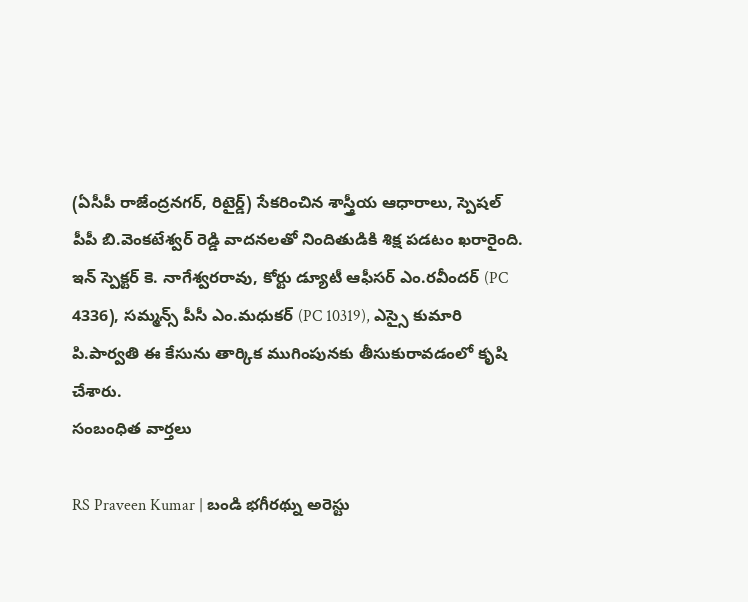(ఏసీపీ రాజేంద్రనగర్, రిటైర్డ్) సేకరించిన శాస్త్రీయ ఆధారాలు, స్పెషల్ పీపీ బి.వెంకటేశ్వర్ రెడ్డి వాదనలతో నిందితుడికి శిక్ష పడటం ఖరారైంది. ఇన్ స్పెక్టర్ కె. నాగేశ్వరరావు, కోర్టు డ్యూటీ ఆఫీసర్ ఎం.రవీందర్ (PC 4336), సమ్మన్స్ పీసీ ఎం.మధుకర్ (PC 10319), ఎస్సై కుమారి పి.పార్వతి ఈ కేసును తార్కిక ముగింపునకు తీసుకురావడంలో కృషి చేశారు.
సంబంధిత వార్తలు

RS Praveen Kumar | బండి భగీరథ్ను అరెస్టు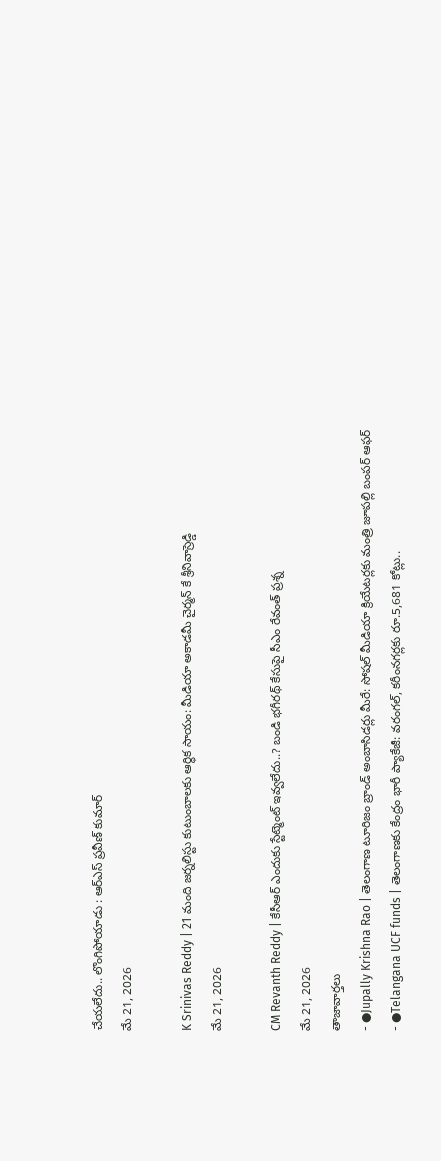చేయలేదు.. లొంగిపోయాడు : ఆర్ఎస్ ప్రవీణ్ కుమార్
మే 21, 2026

K Srinivas Reddy | 21 మంది జర్నలిస్టు కుటుంబాలకు ఆర్థిక సాయం: మీడియా అకాడమీ చైర్మన్ కే శ్రీనివాస్రెడ్డి
మే 21, 2026

CM Revanth Reddy | కేసీఆర్ ఎందుకు స్టేట్మెంట్ ఇవ్వలేదు..? బండి భగీరథ్ కేసుపై సీఎం రేవంత్ ప్రశ్న
మే 21, 2026
తాజావార్తలు
- ●Jupally Krishna Rao | తెలంగాణ టూరిజం బ్రాండ్ అంబాసిడర్లు మీరే: సోషల్ మీడియా క్రియేటర్లకు మంత్రి జూపల్లి బంపర్ ఆఫర్
- ●Telangana UCF funds | తెలంగాణకు కేంద్రం భారీ ప్యాకేజీ: వరంగల్, కరీంనగర్లకు రూ.5,681 కోట్లు..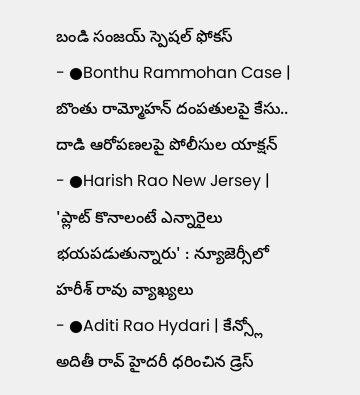బండి సంజయ్ స్పెషల్ ఫోకస్
- ●Bonthu Rammohan Case | బొంతు రామ్మోహన్ దంపతులపై కేసు.. దాడి ఆరోపణలపై పోలీసుల యాక్షన్
- ●Harish Rao New Jersey | 'ప్లాట్ కొనాలంటే ఎన్నారైలు భయపడుతున్నారు' : న్యూజెర్సీలో హరీశ్ రావు వ్యాఖ్యలు
- ●Aditi Rao Hydari | కేన్స్లో అదితీ రావ్ హైదరీ ధరించిన డ్రెస్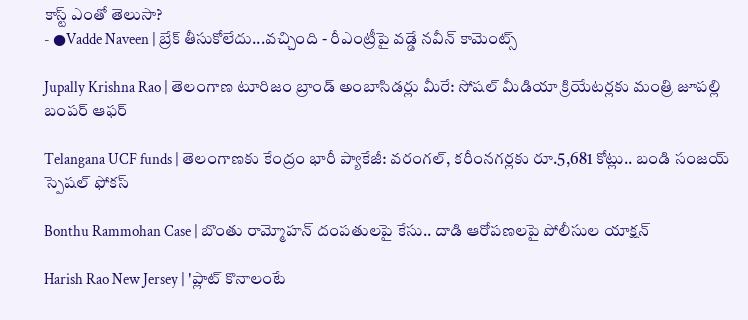కాస్ట్ ఎంతో తెలుసా?
- ●Vadde Naveen | బ్రేక్ తీసుకోలేదు...వచ్చింది - రీఎంట్రీపై వడ్డే నవీన్ కామెంట్స్

Jupally Krishna Rao | తెలంగాణ టూరిజం బ్రాండ్ అంబాసిడర్లు మీరే: సోషల్ మీడియా క్రియేటర్లకు మంత్రి జూపల్లి బంపర్ ఆఫర్

Telangana UCF funds | తెలంగాణకు కేంద్రం భారీ ప్యాకేజీ: వరంగల్, కరీంనగర్లకు రూ.5,681 కోట్లు.. బండి సంజయ్ స్పెషల్ ఫోకస్

Bonthu Rammohan Case | బొంతు రామ్మోహన్ దంపతులపై కేసు.. దాడి ఆరోపణలపై పోలీసుల యాక్షన్

Harish Rao New Jersey | 'ప్లాట్ కొనాలంటే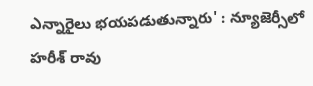ఎన్నారైలు భయపడుతున్నారు' : న్యూజెర్సీలో హరీశ్ రావు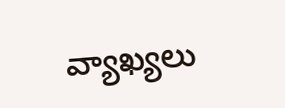వ్యాఖ్యలు